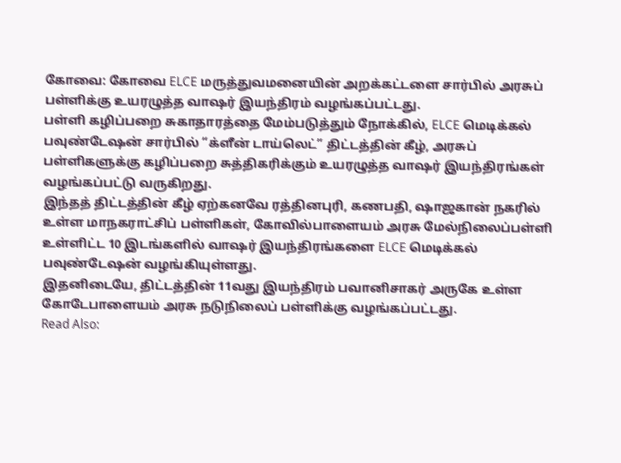கோவை: கோவை ELCE மருத்துவமனையின் அறக்கட்டளை சார்பில் அரசுப் பள்ளிக்கு உயரழுத்த வாஷர் இயந்திரம் வழங்கப்பட்டது.
பள்ளி கழிப்பறை சுகாதாரத்தை மேம்படுத்தும் நோக்கில், ELCE மெடிக்கல் பவுண்டேஷன் சார்பில் “க்ளீன் டாய்லெட்” திட்டத்தின் கீழ், அரசுப் பள்ளிகளுக்கு கழிப்பறை சுத்திகரிக்கும் உயரழுத்த வாஷர் இயந்திரங்கள் வழங்கப்பட்டு வருகிறது.
இந்தத் திட்டத்தின் கீழ் ஏற்கனவே ரத்தினபுரி, கணபதி, ஷாஜகான் நகரில் உள்ள மாநகராட்சிப் பள்ளிகள், கோவில்பாளையம் அரசு மேல்நிலைப்பள்ளி உள்ளிட்ட 10 இடங்களில் வாஷர் இயந்திரங்களை ELCE மெடிக்கல் பவுண்டேஷன் வழங்கியுள்ளது.
இதனிடையே, திட்டத்தின் 11வது இயந்திரம் பவானிசாகர் அருகே உள்ள கோடேபாளையம் அரசு நடுநிலைப் பள்ளிக்கு வழங்கப்பட்டது.
Read Also: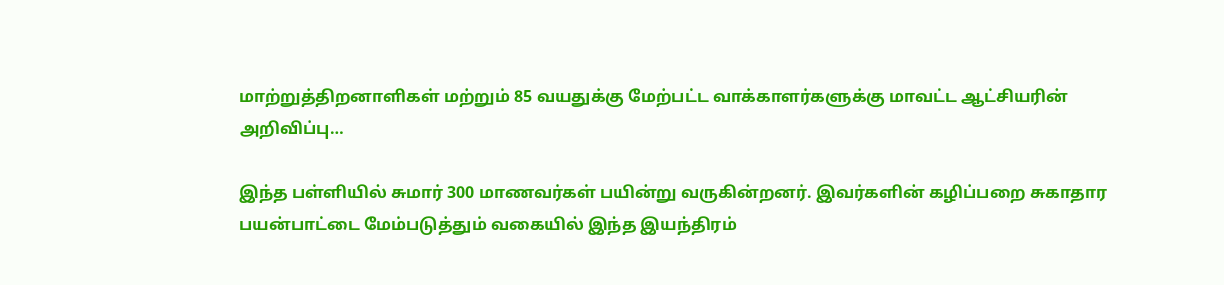மாற்றுத்திறனாளிகள் மற்றும் 85 வயதுக்கு மேற்பட்ட வாக்காளர்களுக்கு மாவட்ட ஆட்சியரின் அறிவிப்பு…

இந்த பள்ளியில் சுமார் 300 மாணவர்கள் பயின்று வருகின்றனர். இவர்களின் கழிப்பறை சுகாதார பயன்பாட்டை மேம்படுத்தும் வகையில் இந்த இயந்திரம்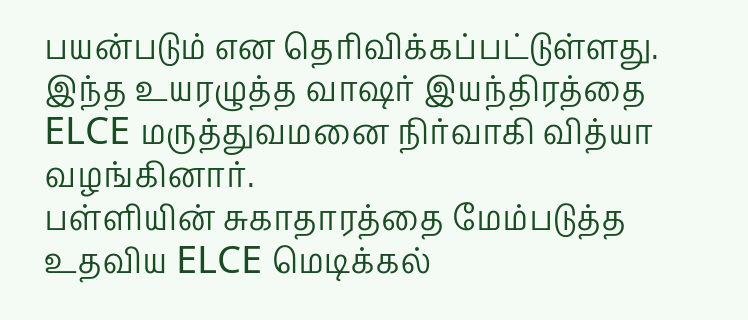பயன்படும் என தெரிவிக்கப்பட்டுள்ளது. இந்த உயரழுத்த வாஷர் இயந்திரத்தை ELCE மருத்துவமனை நிர்வாகி வித்யா வழங்கினார்.
பள்ளியின் சுகாதாரத்தை மேம்படுத்த உதவிய ELCE மெடிக்கல்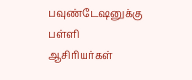பவுண்டேஷனுக்கு பள்ளி ஆசிரியர்கள்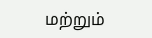மற்றும்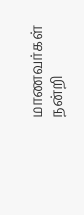மாணவர்கள் நன்றி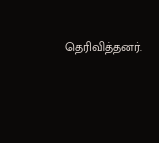தெரிவித்தனர்.